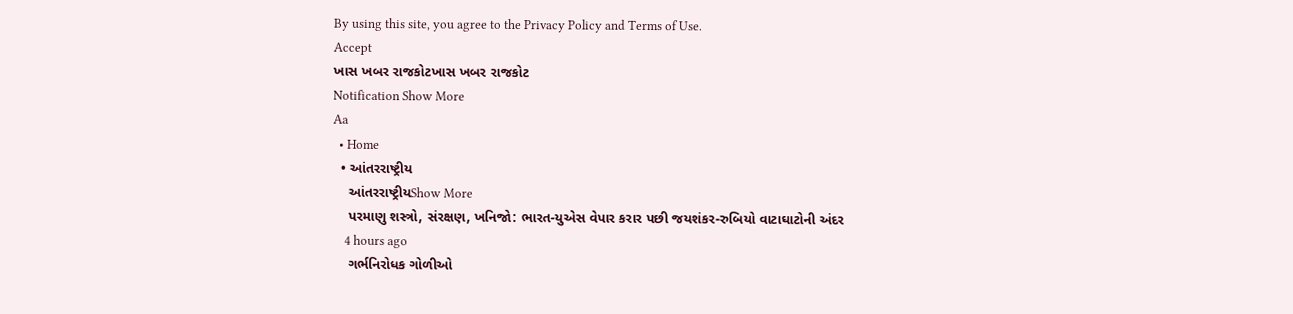By using this site, you agree to the Privacy Policy and Terms of Use.
Accept
ખાસ ખબર રાજકોટખાસ ખબર રાજકોટ
Notification Show More
Aa
  • Home
  • આંતરરાષ્ટ્રીય
    આંતરરાષ્ટ્રીયShow More
    પરમાણુ શસ્ત્રો, સંરક્ષણ, ખનિજો: ભારત-યુએસ વેપાર કરાર પછી જયશંકર-રુબિયો વાટાઘાટોની અંદર
    4 hours ago
    ગર્ભનિરોધક ગોળીઓ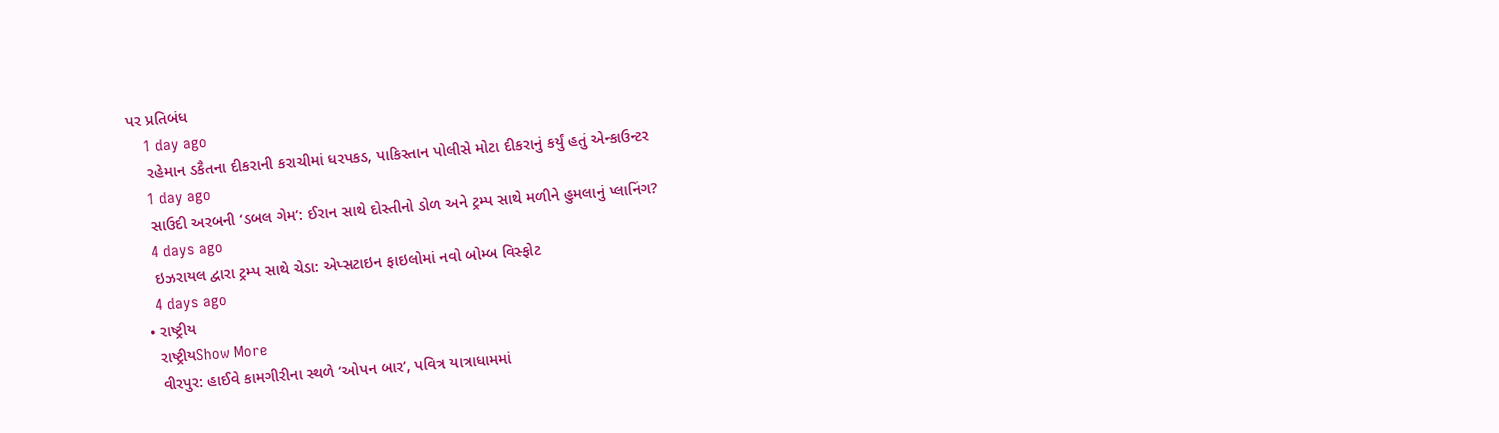પર પ્રતિબંધ
    1 day ago
    રહેમાન ડકૈતના દીકરાની કરાચીમાં ધરપકડ, પાકિસ્તાન પોલીસે મોટા દીકરાનું કર્યું હતું એન્કાઉન્ટર
    1 day ago
    સાઉદી અરબની ‘ડબલ ગેમ’: ઈરાન સાથે દોસ્તીનો ડોળ અને ટ્રમ્પ સાથે મળીને હુમલાનું પ્લાનિંગ?
    4 days ago
    ઇઝરાયલ દ્વારા ટ્રમ્પ સાથે ચેડા: એપ્સટાઇન ફાઇલોમાં નવો બોમ્બ વિસ્ફોટ
    4 days ago
  • રાષ્ટ્રીય
    રાષ્ટ્રીયShow More
    વીરપુર: હાઈવે કામગીરીના સ્થળે ‘ઓપન બાર’, પવિત્ર યાત્રાધામમાં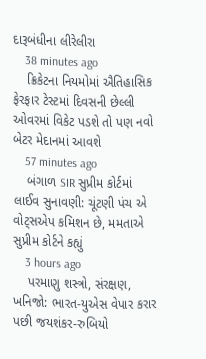દારૂબંધીના લીરેલીરા
    38 minutes ago
    ક્રિકેટના નિયમોમાં ઐતિહાસિક ફેરફાર ટેસ્ટમાં દિવસની છેલ્લી ઓવરમાં વિકેટ પડશે તો પણ નવો બેટર મેદાનમાં આવશે
    57 minutes ago
    બંગાળ SIR સુપ્રીમ કોર્ટમાં લાઈવ સુનાવણી: ચૂંટણી પંચ એ વોટ્સએપ કમિશન છે, મમતાએ સુપ્રીમ કોર્ટને કહ્યું
    3 hours ago
    પરમાણુ શસ્ત્રો, સંરક્ષણ, ખનિજો: ભારત-યુએસ વેપાર કરાર પછી જયશંકર-રુબિયો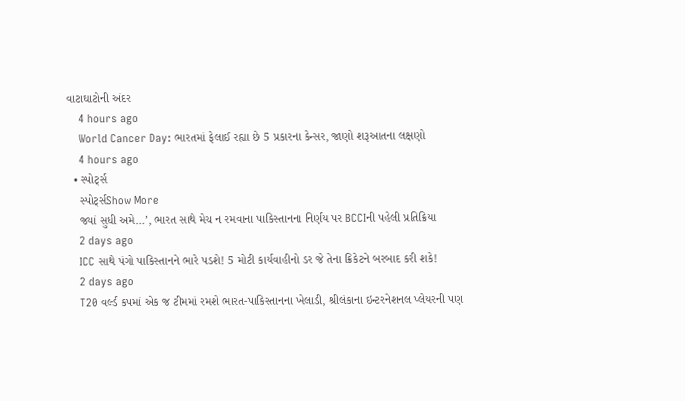વાટાઘાટોની અંદર
    4 hours ago
    World Cancer Day: ભારતમાં ફેલાઈ રહ્યા છે 5 પ્રકારના કેન્સર, જાણો શરૂઆતના લક્ષણો
    4 hours ago
  • સ્પોર્ટ્સ
    સ્પોર્ટ્સShow More
    જ્યાં સુધી અમે…’, ભારત સાથે મેચ ન રમવાના પાકિસ્તાનના નિર્ણય પર BCCIની પહેલી પ્રતિક્રિયા
    2 days ago
    ICC સાથે પંગો પાકિસ્તાનને ભારે પડશે! 5 મોટી કાર્યવાહીનો ડર જે તેના ક્રિકેટને બરબાદ કરી શકે!
    2 days ago
    T20 વર્લ્ડ કપમાં એક જ ટીમમાં રમશે ભારત-પાકિસ્તાનના ખેલાડી, શ્રીલંકાના ઇન્ટરનેશનલ પ્લેયરની પણ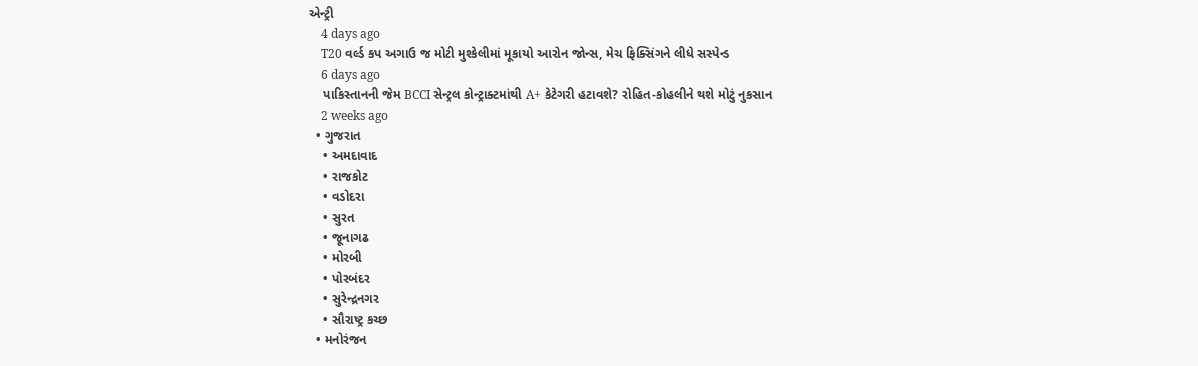એન્ટ્રી
    4 days ago
    T20 વર્લ્ડ કપ અગાઉ જ મોટી મુશ્કેલીમાં મૂકાયો આરોન જોન્સ, મેચ ફિક્સિંગને લીધે સસ્પેન્ડ
    6 days ago
    પાકિસ્તાનની જેમ BCCI સેન્ટ્રલ કોન્ટ્રાક્ટમાંથી A+ કેટેગરી હટાવશે? રોહિત-કોહલીને થશે મોટું નુકસાન
    2 weeks ago
  • ગુજરાત
    • અમદાવાદ
    • રાજકોટ
    • વડોદરા
    • સુરત
    • જૂનાગઢ
    • મોરબી
    • પોરબંદર
    • સુરેન્દ્રનગર
    • સૌરાષ્ટ્ર કચ્છ
  • મનોરંજન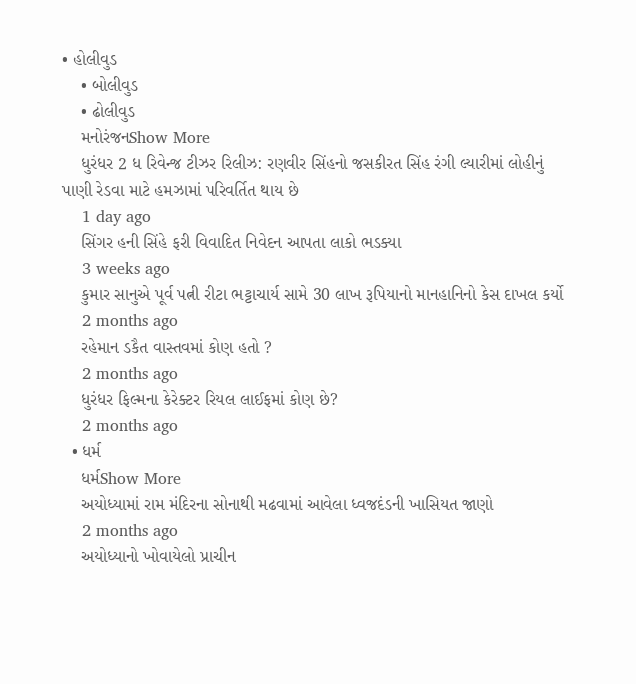• હોલીવુડ
    • બોલીવુડ
    • ઢોલીવુડ
    મનોરંજનShow More
    ધુરંધર 2 ધ રિવેન્જ ટીઝર રિલીઝ: રણવીર સિંહનો જસકીરત સિંહ રંગી લ્યારીમાં લોહીનું પાણી રેડવા માટે હમઝામાં પરિવર્તિત થાય છે
    1 day ago
    સિંગર હની સિંહે ફરી વિવાદિત નિવેદન આપતા લાકો ભડક્યા
    3 weeks ago
    કુમાર સાનુએ પૂર્વ પત્ની રીટા ભટ્ટાચાર્ય સામે 30 લાખ રૂપિયાનો માનહાનિનો કેસ દાખલ કર્યો
    2 months ago
    રહેમાન ડકૈત વાસ્તવમાં કોણ હતો ?
    2 months ago
    ધુરંધર ફિલ્મના કેરેક્ટર રિયલ લાઈફમાં કોણ છે?
    2 months ago
  • ધર્મ
    ધર્મShow More
    અયોધ્યામાં રામ મંદિરના સોનાથી મઢવામાં આવેલા ધ્વજદંડની ખાસિયત જાણો
    2 months ago
    અયોધ્યાનો ખોવાયેલો પ્રાચીન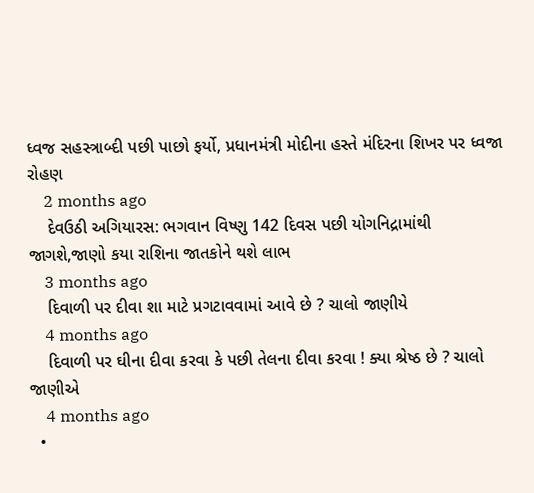ધ્વજ સહસ્ત્રાબ્દી પછી પાછો ફર્યો, પ્રધાનમંત્રી મોદીના હસ્તે મંદિરના શિખર પર ધ્વજા રોહણ
    2 months ago
    દેવઉઠી અગિયારસ: ભગવાન વિષ્ણુ 142 દિવસ પછી યોગનિદ્રામાંથી જાગશે,જાણો કયા રાશિના જાતકોને થશે લાભ
    3 months ago
    દિવાળી પર દીવા શા માટે પ્રગટાવવામાં આવે છે ? ચાલો જાણીયે
    4 months ago
    દિવાળી પર ઘીના દીવા કરવા કે પછી તેલના દીવા કરવા ! ક્યા શ્રેષ્ઠ છે ? ચાલો જાણીએ
    4 months ago
  •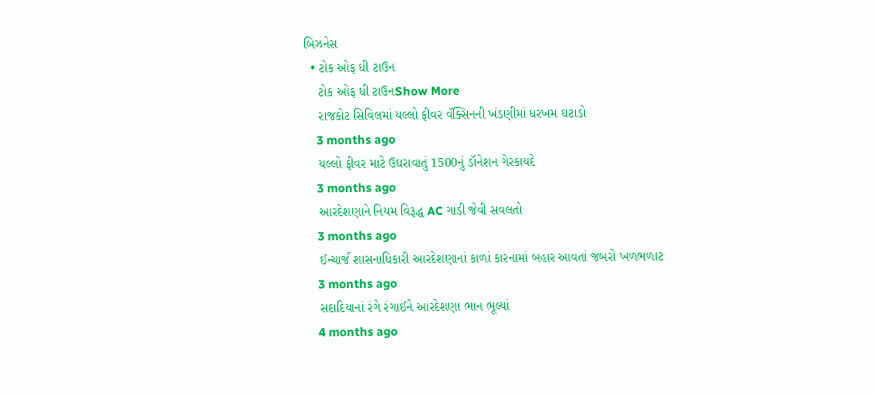બિઝનેસ
  • ટોક ઓફ ધી ટાઉન
    ટોક ઓફ ધી ટાઉનShow More
    રાજકોટ સિવિલમાં યલ્લો ફીવર વૅક્સિનની ખંડણીમાં ધરખમ ઘટાડો
    3 months ago
    યલ્લો ફીવર માટે ઉઘરાવાતું 1500નું ડૉનેશન ગેરકાયદે
    3 months ago
    આરદેશણાને નિયમ વિરૂદ્ધ AC ગાડી જેવી સવલતો
    3 months ago
    ઈન્ચાર્જ શાસનાધિકારી આરદેશણાનાં કાળાં કારનામાં બહાર આવતાં જબરો ખળભળાટ
    3 months ago
    સદાદિયાનાં રંગે રંગાઈને આરદેશણા ભાન ભૂલ્યાં
    4 months ago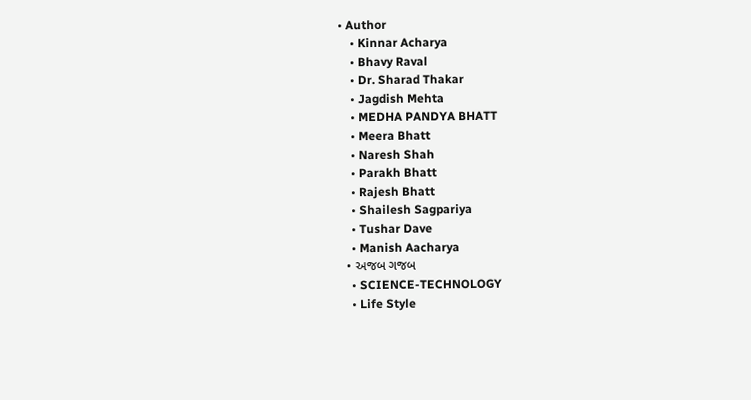• Author
    • Kinnar Acharya
    • Bhavy Raval
    • Dr. Sharad Thakar
    • Jagdish Mehta
    • MEDHA PANDYA BHATT
    • Meera Bhatt
    • Naresh Shah
    • Parakh Bhatt
    • Rajesh Bhatt
    • Shailesh Sagpariya
    • Tushar Dave
    • Manish Aacharya
  • અજબ ગજબ
    • SCIENCE-TECHNOLOGY
    • Life Style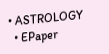• ASTROLOGY
  • EPaper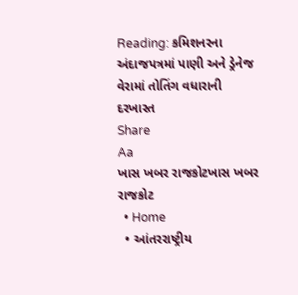Reading: કમિશનરના અંદાજપત્રમાં પાણી અને ડ્રેનેજ વેરામાં તોતિંગ વધારાની દરખાસ્ત
Share
Aa
ખાસ ખબર રાજકોટખાસ ખબર રાજકોટ
  • Home
  • આંતરરાષ્ટ્રીય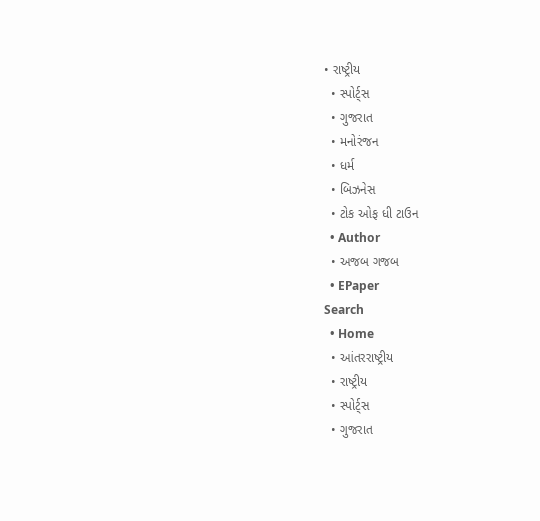• રાષ્ટ્રીય
  • સ્પોર્ટ્સ
  • ગુજરાત
  • મનોરંજન
  • ધર્મ
  • બિઝનેસ
  • ટોક ઓફ ધી ટાઉન
  • Author
  • અજબ ગજબ
  • EPaper
Search
  • Home
  • આંતરરાષ્ટ્રીય
  • રાષ્ટ્રીય
  • સ્પોર્ટ્સ
  • ગુજરાત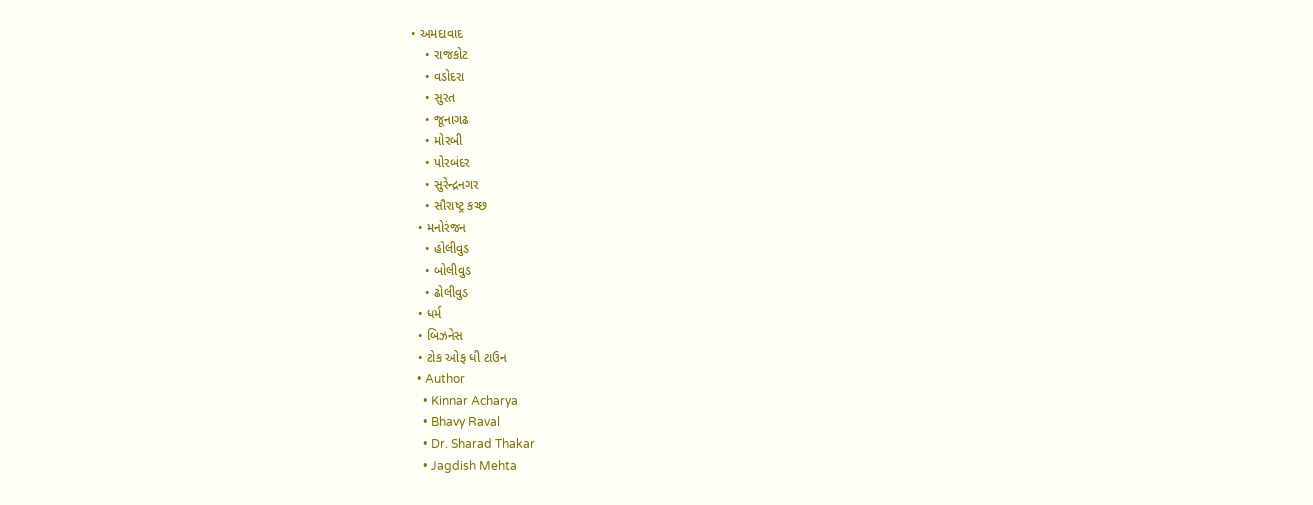• અમદાવાદ
    • રાજકોટ
    • વડોદરા
    • સુરત
    • જૂનાગઢ
    • મોરબી
    • પોરબંદર
    • સુરેન્દ્રનગર
    • સૌરાષ્ટ્ર કચ્છ
  • મનોરંજન
    • હોલીવુડ
    • બોલીવુડ
    • ઢોલીવુડ
  • ધર્મ
  • બિઝનેસ
  • ટોક ઓફ ધી ટાઉન
  • Author
    • Kinnar Acharya
    • Bhavy Raval
    • Dr. Sharad Thakar
    • Jagdish Mehta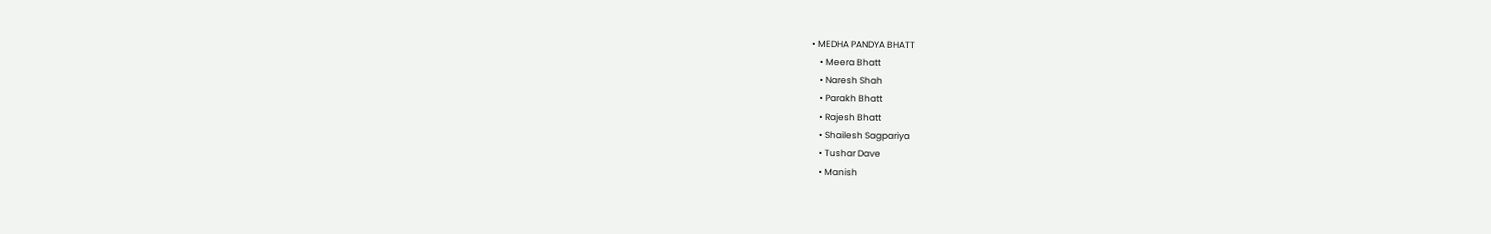• MEDHA PANDYA BHATT
    • Meera Bhatt
    • Naresh Shah
    • Parakh Bhatt
    • Rajesh Bhatt
    • Shailesh Sagpariya
    • Tushar Dave
    • Manish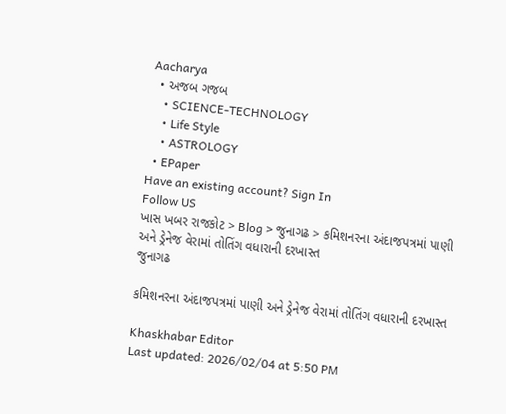Aacharya
  • અજબ ગજબ
    • SCIENCE-TECHNOLOGY
    • Life Style
    • ASTROLOGY
  • EPaper
Have an existing account? Sign In
Follow US
ખાસ ખબર રાજકોટ > Blog > જુનાગઢ > કમિશનરના અંદાજપત્રમાં પાણી અને ડ્રેનેજ વેરામાં તોતિંગ વધારાની દરખાસ્ત
જુનાગઢ

કમિશનરના અંદાજપત્રમાં પાણી અને ડ્રેનેજ વેરામાં તોતિંગ વધારાની દરખાસ્ત

Khaskhabar Editor
Last updated: 2026/02/04 at 5:50 PM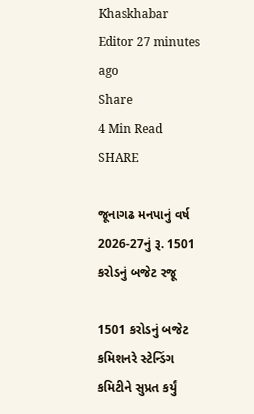Khaskhabar Editor 27 minutes ago
Share
4 Min Read
SHARE

જૂનાગઢ મનપાનું વર્ષ 2026-27નું રૂ. 1501 કરોડનું બજેટ રજૂ

1501 કરોડનું બજેટ કમિશનરે સ્ટેન્ડિંગ કમિટીને સુપ્રત કર્યું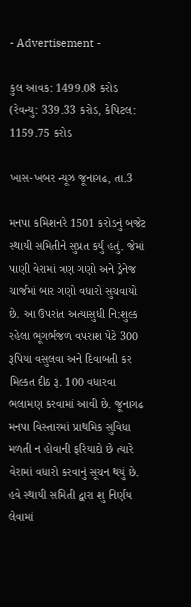- Advertisement -

કુલ આવક: 1499.08 કરોડ (રેવન્યુ: 339.33 કરોડ, કેપિટલ: 1159.75 કરોડ

ખાસ-ખબર ન્યૂઝ જૂનાગઢ, તા.3

મનપા કમિશનરે 1501 કરોડનું બજેટ સ્થાયી સમિતીને સુપ્રત કર્યું હતું. જેમાં પાણી વેરામાં ત્રણ ગણો અને ડ્રેનેજ ચાર્જમાં બાર ગણો વધારો સુચવાયો છે. આ ઉપરાંત અત્યાસુધી નિ:શુલ્ક રહેલા ભૂગર્ભજળ વપરાશ પેટે 300 રૂપિયા વસુલવા અને દિવાબતી કર મિલ્કત દીઠ રૂ. 100 વધારવા ભલામણ કરવામાં આવી છે. જૂનાગઢ મનપા વિસ્તારમાં પ્રાથમિક સુવિધા મળતી ન હોવાની ફરિયાદો છે ત્યારે વેરામાં વધારો કરવાનું સૂચન થયું છે. હવે સ્થાયી સમિતી દ્વારા શુ નિર્ણય લેવામાં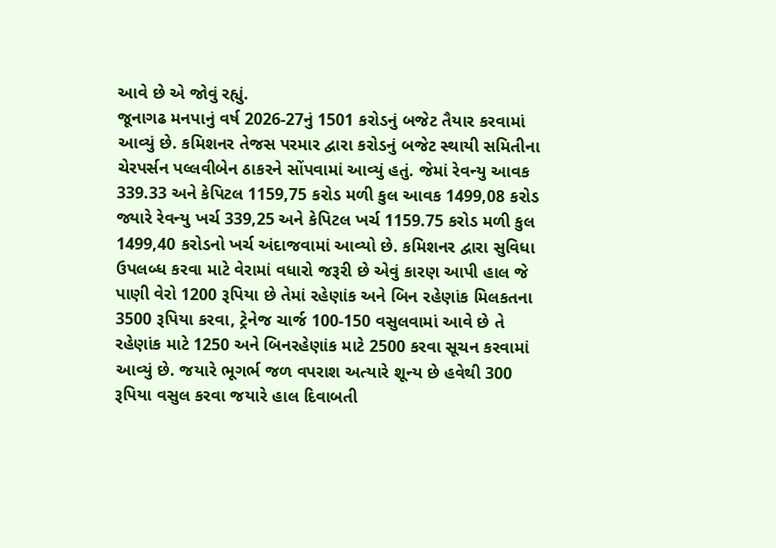આવે છે એ જોવું રહ્યું.
જૂનાગઢ મનપાનું વર્ષ 2026-27નું 1501 કરોડનું બજેટ તૈયાર કરવામાં આવ્યું છે. કમિશનર તેજસ પરમાર દ્વારા કરોડનું બજેટ સ્થાયી સમિતીના ચેરપર્સન પલ્લવીબેન ઠાકરને સોંપવામાં આવ્યું હતું. જેમાં રેવન્યુ આવક 339.33 અને કેપિટલ 1159,75 કરોડ મળી કુલ આવક 1499,08 કરોડ જ્યારે રેવન્યુ ખર્ચ 339,25 અને કેપિટલ ખર્ચ 1159.75 કરોડ મળી કુલ 1499,40 કરોડનો ખર્ચ અંદાજવામાં આવ્યો છે. કમિશનર દ્વારા સુવિધા ઉપલબ્ધ કરવા માટે વેરામાં વધારો જરૂરી છે એવું કારણ આપી હાલ જે પાણી વેરો 1200 રૂપિયા છે તેમાં રહેણાંક અને બિન રહેણાંક મિલકતના 3500 રૂપિયા કરવા, ટ્રેનેજ ચાર્જ 100-150 વસુલવામાં આવે છે તે રહેણાંક માટે 1250 અને બિનરહેણાંક માટે 2500 કરવા સૂચન કરવામાં આવ્યું છે. જયારે ભૂગર્ભ જળ વપરાશ અત્યારે શૂન્ય છે હવેથી 300 રૂપિયા વસુલ કરવા જયારે હાલ દિવાબતી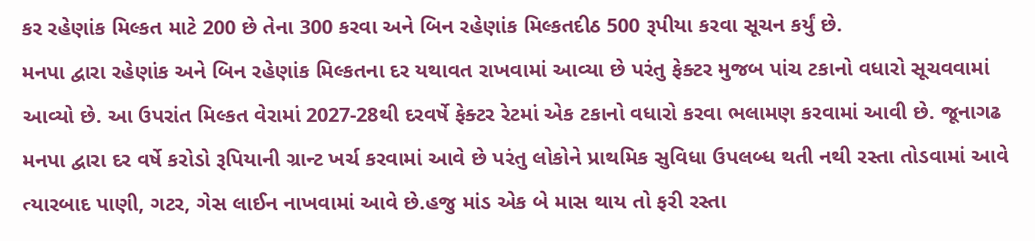કર રહેણાંક મિલ્કત માટે 200 છે તેના 300 કરવા અને બિન રહેણાંક મિલ્કતદીઠ 500 રૂપીયા કરવા સૂચન કર્યું છે.
મનપા દ્વારા રહેણાંક અને બિન રહેણાંક મિલ્કતના દર યથાવત રાખવામાં આવ્યા છે પરંતુ ફેક્ટર મુજબ પાંચ ટકાનો વધારો સૂચવવામાં આવ્યો છે. આ ઉપરાંત મિલ્કત વેરામાં 2027-28થી દરવર્ષે ફેક્ટર રેટમાં એક ટકાનો વધારો કરવા ભલામણ કરવામાં આવી છે. જૂનાગઢ મનપા દ્વારા દર વર્ષે કરોડો રૂપિયાની ગ્રાન્ટ ખર્ચ કરવામાં આવે છે પરંતુ લોકોને પ્રાથમિક સુવિધા ઉપલબ્ધ થતી નથી રસ્તા તોડવામાં આવે ત્યારબાદ પાણી, ગટર, ગેસ લાઈન નાખવામાં આવે છે.હજુ માંડ એક બે માસ થાય તો ફરી રસ્તા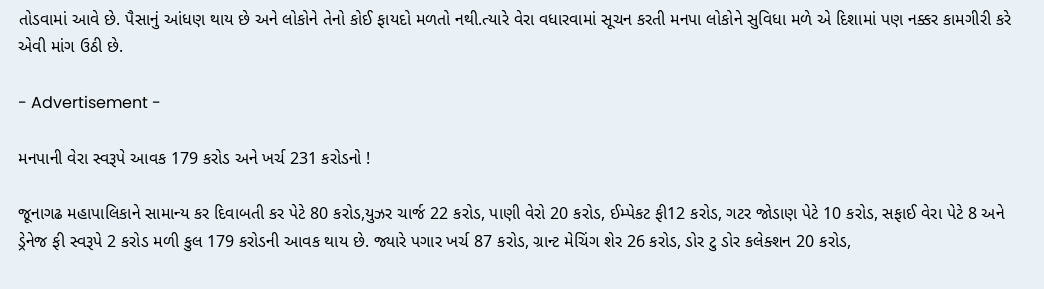તોડવામાં આવે છે. પૈસાનું આંધણ થાય છે અને લોકોને તેનો કોઈ ફાયદો મળતો નથી.ત્યારે વેરા વધારવામાં સૂચન કરતી મનપા લોકોને સુવિધા મળે એ દિશામાં પણ નક્કર કામગીરી કરે એવી માંગ ઉઠી છે.

- Advertisement -

મનપાની વેરા સ્વરૂપે આવક 179 કરોડ અને ખર્ચ 231 કરોડનો !

જૂનાગઢ મહાપાલિકાને સામાન્ય કર દિવાબતી કર પેટે 80 કરોડ,યુઝર ચાર્જ 22 કરોડ, પાણી વેરો 20 કરોડ, ઈમ્પેકટ ફી12 કરોડ, ગટર જોડાણ પેટે 10 કરોડ, સફાઈ વેરા પેટે 8 અને ડ્રેનેજ ફી સ્વરૂપે 2 કરોડ મળી કુલ 179 કરોડની આવક થાય છે. જ્યારે પગાર ખર્ચ 87 કરોડ, ગ્રાન્ટ મેચિંગ શેર 26 કરોડ, ડોર ટુ ડોર કલેક્શન 20 કરોડ,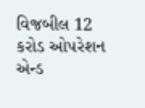વિજબીલ 12 કરોડ ઓપરેશન એન્ડ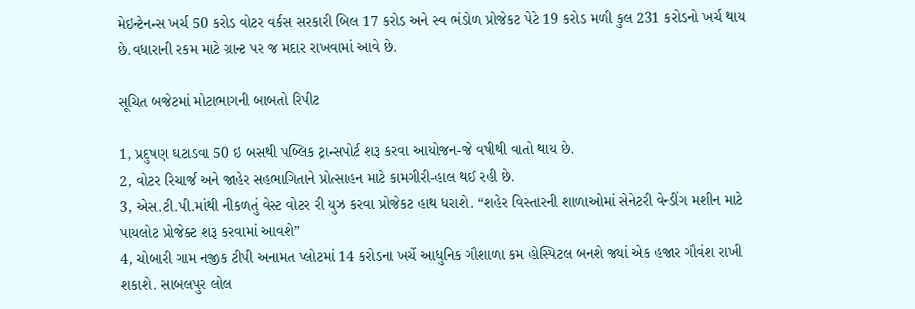મેઇન્ટેનન્સ ખર્ચ 50 કરોડ વોટર વર્કસ સરકારી બિલ 17 કરોડ અને સ્વ ભંડોળ પ્રોજેકટ પેટે 19 કરોડ મળી કુલ 231 કરોડનો ખર્ચ થાય છે.વધારાની રકમ માટે ગ્રાન્ટ પર જ મદાર રાખવામાં આવે છે.

સૂચિત બજેટમાં મોટાભાગની બાબતો રિપીટ

1, પ્રદુષણ ઘટાડવા 50 ઇ બસથી પબ્લિક ટ્રાન્સપોર્ટ શરૂ કરવા આયોજન-જે વષીથી વાતો થાય છે.
2, વોટર રિચાર્જ અને જાહેર સહભાગિતાને પ્રોત્સાહન માટે કામગીરી-હાલ થઈ રહી છે.
3, એસ.ટી.પી.માંથી નીકળતું વેસ્ટ વોટર રી યુઝ કરવા પ્રોજેકટ હાથ ધરાશે. “શહેર વિસ્તારની શાળાઓમાં સેનેટરી વેન્ડીંગ મશીન માટે પાયલોટ પ્રોજેક્ટ શરૂ કરવામાં આવશે”
4, ચોબારી ગામ નજીક ટીપી અનામત પ્લોટમાં 14 કરોડના ખર્ચે આધુનિક ગૌશાળા કમ હોસ્પિટલ બનશે જ્યાં એક હજાર ગૌવંશ રાખી શકાશે. સાબલપુર લોલ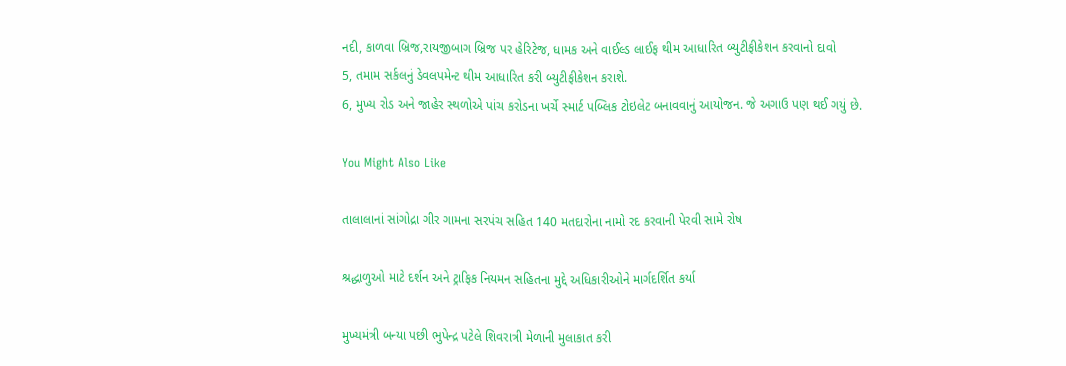નદી, કાળવા બ્રિજ,રાયજીબાગ બ્રિજ પર હેરિટેજ, ધામક અને વાઈલ્ડ લાઈફ થીમ આધારિત બ્યુટીફીકેશન કરવાનો દાવો
5, તમામ સર્કલનું ડેવલપમેન્ટ થીમ આધારિત કરી બ્યુટીફીકેશન કરાશે.
6, મુખ્ય રોડ અને જાહેર સ્થળોએ પાંચ કરોડના ખર્ચે સ્માર્ટ પબ્લિક ટોઇલેટ બનાવવાનું આયોજન. જે અગાઉ પણ થઈ ગયું છે.

You Might Also Like

તાલાલાનાં સાંગોદ્રા ગીર ગામના સરપંચ સહિત 140 મતદારોના નામો રદ કરવાની પેરવી સામે રોષ

શ્રદ્ધાળુઓ માટે દર્શન અને ટ્રાફિક નિયમન સહિતના મુદ્દે અધિકારીઓને માર્ગદર્શિત કર્યા

મુખ્યમંત્રી બન્યા પછી ભુપેન્દ્ર પટેલે શિવરાત્રી મેળાની મુલાકાત કરી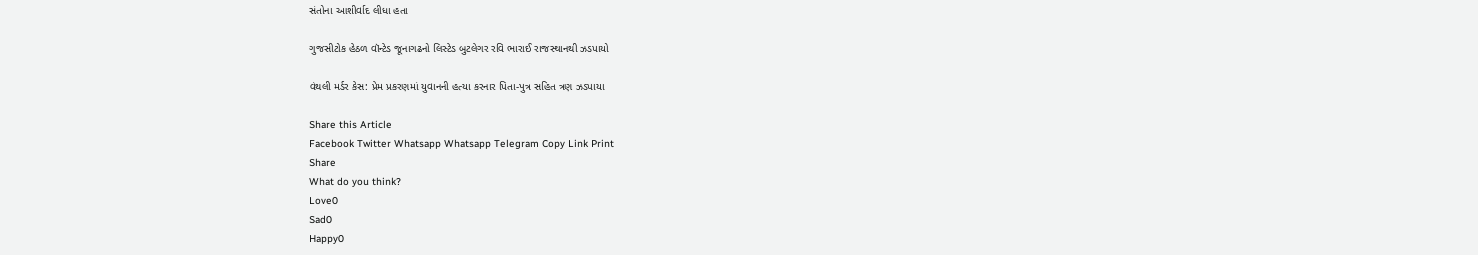સંતોના આશીર્વાદ લીધા હતા

ગુજસીટોક હેઠળ વૉન્ટેડ જૂનાગઢનો લિસ્ટેડ બુટલેગર રવિ ભારાઈ રાજસ્થાનથી ઝડપાયો

વંથલી મર્ડર કેસ: પ્રેમ પ્રકરણમાં યુવાનની હત્યા કરનાર પિતા-પુત્ર સહિત ત્રણ ઝડપાયા

Share this Article
Facebook Twitter Whatsapp Whatsapp Telegram Copy Link Print
Share
What do you think?
Love0
Sad0
Happy0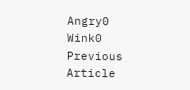Angry0
Wink0
Previous Article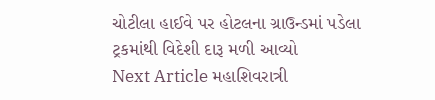ચોટીલા હાઈવે પર હોટલના ગ્રાઉન્ડમાં પડેલા ટ્રકમાંથી વિદેશી દારૂ મળી આવ્યો
Next Article મહાશિવરાત્રી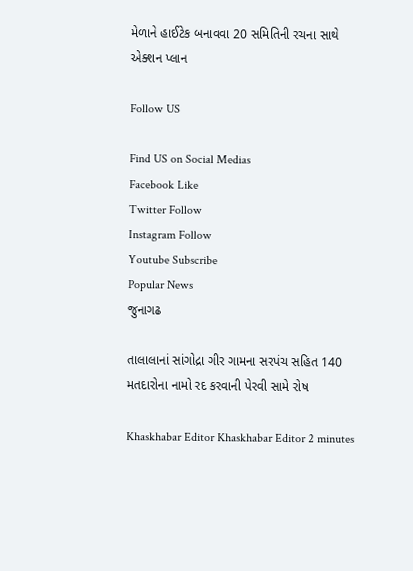મેળાને હાઈટેક બનાવવા 20 સમિતિની રચના સાથે એક્શન પ્લાન

Follow US

Find US on Social Medias
Facebook Like
Twitter Follow
Instagram Follow
Youtube Subscribe
Popular News
જુનાગઢ

તાલાલાનાં સાંગોદ્રા ગીર ગામના સરપંચ સહિત 140 મતદારોના નામો રદ કરવાની પેરવી સામે રોષ

Khaskhabar Editor Khaskhabar Editor 2 minutes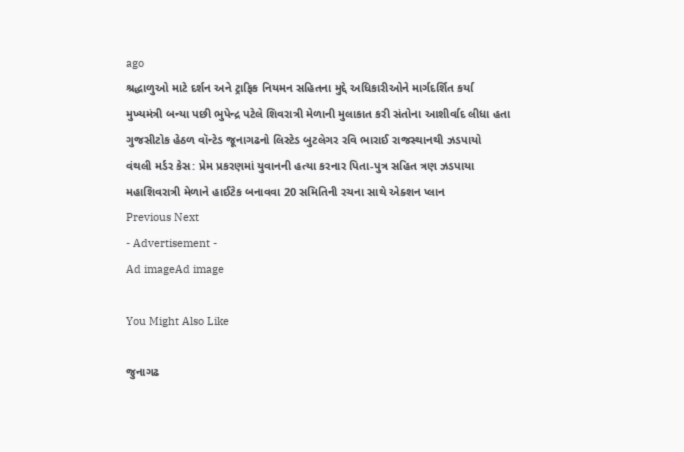ago
શ્રદ્ધાળુઓ માટે દર્શન અને ટ્રાફિક નિયમન સહિતના મુદ્દે અધિકારીઓને માર્ગદર્શિત કર્યા
મુખ્યમંત્રી બન્યા પછી ભુપેન્દ્ર પટેલે શિવરાત્રી મેળાની મુલાકાત કરી સંતોના આશીર્વાદ લીધા હતા
ગુજસીટોક હેઠળ વૉન્ટેડ જૂનાગઢનો લિસ્ટેડ બુટલેગર રવિ ભારાઈ રાજસ્થાનથી ઝડપાયો
વંથલી મર્ડર કેસ: પ્રેમ પ્રકરણમાં યુવાનની હત્યા કરનાર પિતા-પુત્ર સહિત ત્રણ ઝડપાયા
મહાશિવરાત્રી મેળાને હાઈટેક બનાવવા 20 સમિતિની રચના સાથે એક્શન પ્લાન
Previous Next
- Advertisement -
Ad imageAd image

You Might Also Like

જુનાગઢ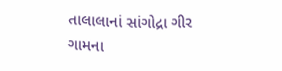તાલાલાનાં સાંગોદ્રા ગીર ગામના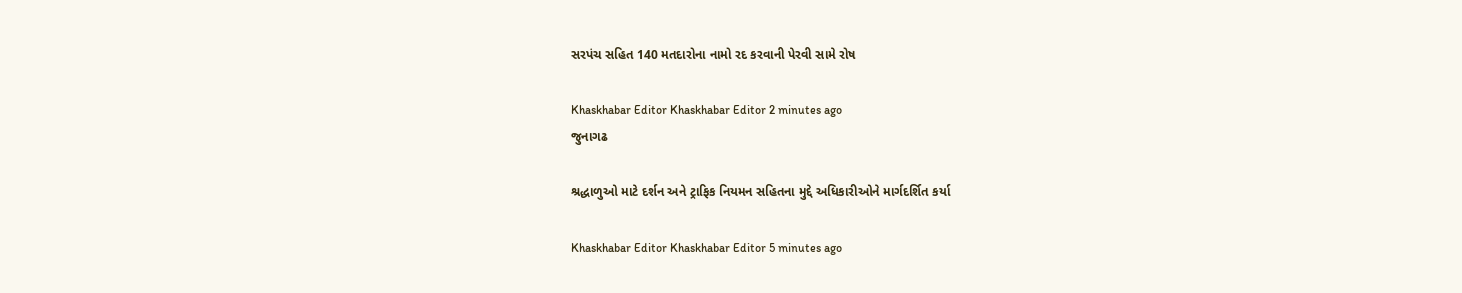સરપંચ સહિત 140 મતદારોના નામો રદ કરવાની પેરવી સામે રોષ

Khaskhabar Editor Khaskhabar Editor 2 minutes ago
જુનાગઢ

શ્રદ્ધાળુઓ માટે દર્શન અને ટ્રાફિક નિયમન સહિતના મુદ્દે અધિકારીઓને માર્ગદર્શિત કર્યા

Khaskhabar Editor Khaskhabar Editor 5 minutes ago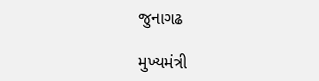જુનાગઢ

મુખ્યમંત્રી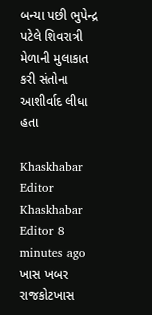બન્યા પછી ભુપેન્દ્ર પટેલે શિવરાત્રી મેળાની મુલાકાત કરી સંતોના આશીર્વાદ લીધા હતા

Khaskhabar Editor Khaskhabar Editor 8 minutes ago
ખાસ ખબર રાજકોટખાસ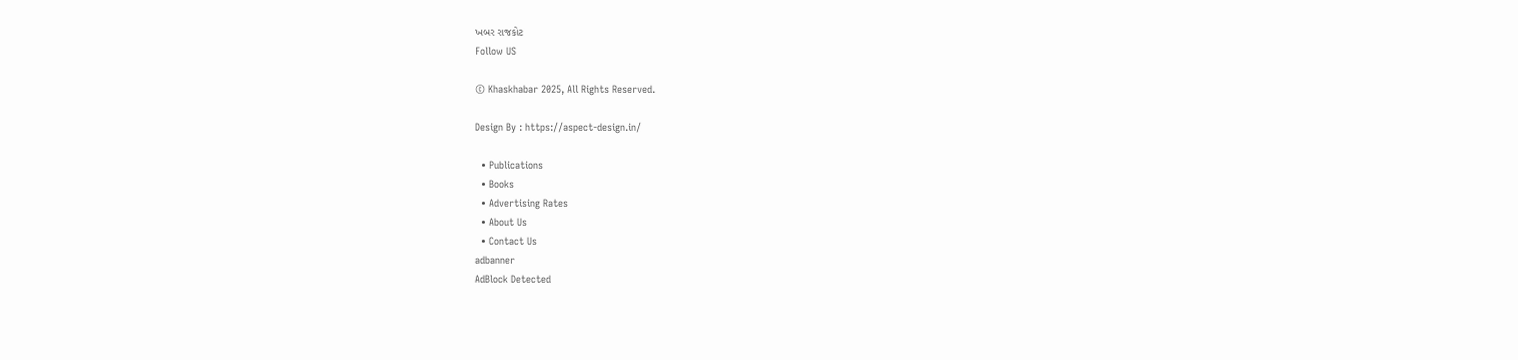ખબર રાજકોટ
Follow US

© Khaskhabar 2025, All Rights Reserved.

Design By : https://aspect-design.in/

  • Publications
  • Books
  • Advertising Rates
  • About Us
  • Contact Us
adbanner
AdBlock Detected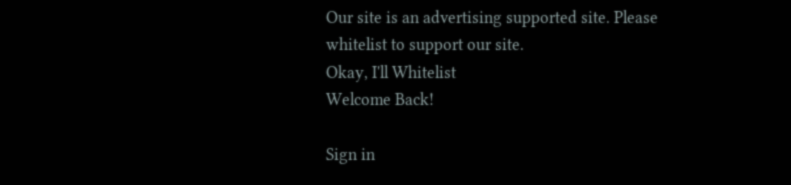Our site is an advertising supported site. Please whitelist to support our site.
Okay, I'll Whitelist
Welcome Back!

Sign in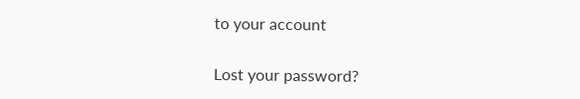to your account

Lost your password?